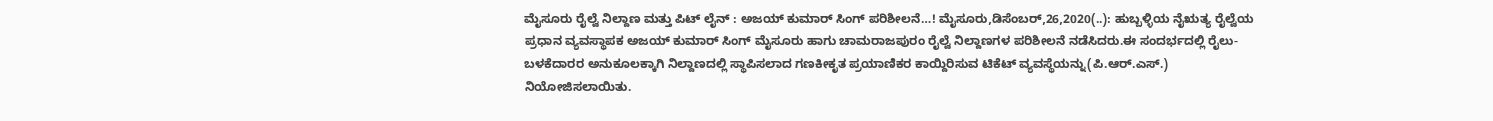ಮೈಸೂರು ರೈಲ್ವೆ ನಿಲ್ದಾಣ ಮತ್ತು ಪಿಟ್ ಲೈನ್ : ಅಜಯ್ ಕುಮಾರ್ ಸಿಂಗ್ ಪರಿಶೀಲನೆ…! ಮೈಸೂರು,ಡಿಸೆಂಬರ್,26,2020(..): ಹುಬ್ಬಳ್ಳಿಯ ನೈಋತ್ಯ ರೈಲ್ವೆಯ ಪ್ರಧಾನ ವ್ಯವಸ್ಥಾಪಕ ಅಜಯ್ ಕುಮಾರ್ ಸಿಂಗ್ ಮೈಸೂರು ಹಾಗು ಚಾಮರಾಜಪುರಂ ರೈಲ್ವೆ ನಿಲ್ದಾಣಗಳ ಪರಿಶೀಲನೆ ನಡೆಸಿದರು.ಈ ಸಂದರ್ಭದಲ್ಲಿ ರೈಲು-ಬಳಕೆದಾರರ ಅನುಕೂಲಕ್ಕಾಗಿ ನಿಲ್ದಾಣದಲ್ಲಿ ಸ್ಥಾಪಿಸಲಾದ ಗಣಕೀಕೃತ ಪ್ರಯಾಣಿಕರ ಕಾಯ್ದಿರಿಸುವ ಟಿಕೆಟ್ ವ್ಯವಸ್ಥೆಯನ್ನು(ಪಿ.ಆರ್.ಎಸ್.) ನಿಯೋಜಿಸಲಾಯಿತು.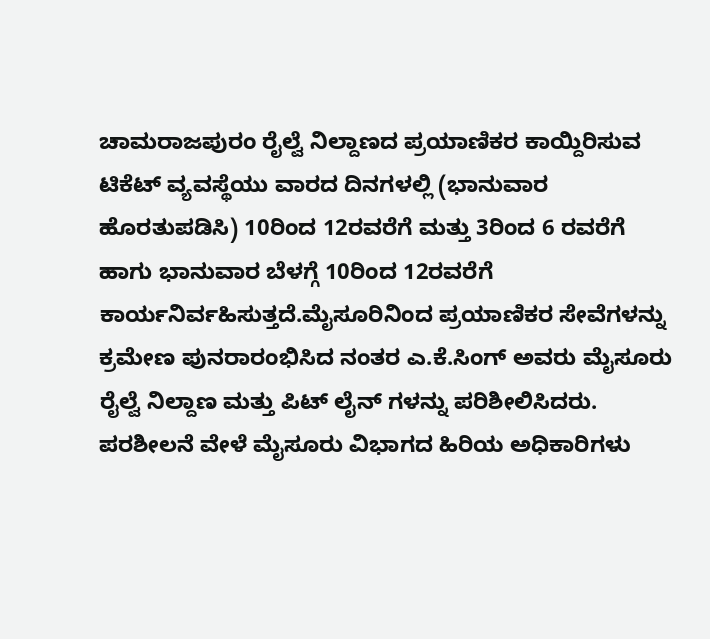ಚಾಮರಾಜಪುರಂ ರೈಲ್ವೆ ನಿಲ್ದಾಣದ ಪ್ರಯಾಣಿಕರ ಕಾಯ್ದಿರಿಸುವ ಟಿಕೆಟ್ ವ್ಯವಸ್ಥೆಯು ವಾರದ ದಿನಗಳಲ್ಲಿ (ಭಾನುವಾರ ಹೊರತುಪಡಿಸಿ) 10ರಿಂದ 12ರವರೆಗೆ ಮತ್ತು 3ರಿಂದ 6 ರವರೆಗೆ ಹಾಗು ಭಾನುವಾರ ಬೆಳಗ್ಗೆ 10ರಿಂದ 12ರವರೆಗೆ ಕಾರ್ಯನಿರ್ವಹಿಸುತ್ತದೆ.ಮೈಸೂರಿನಿಂದ ಪ್ರಯಾಣಿಕರ ಸೇವೆಗಳನ್ನು ಕ್ರಮೇಣ ಪುನರಾರಂಭಿಸಿದ ನಂತರ ಎ.ಕೆ.ಸಿಂಗ್ ಅವರು ಮೈಸೂರು ರೈಲ್ವೆ ನಿಲ್ದಾಣ ಮತ್ತು ಪಿಟ್ ಲೈನ್ ಗಳನ್ನು ಪರಿಶೀಲಿಸಿದರು. ಪರಶೀಲನೆ ವೇಳೆ ಮೈಸೂರು ವಿಭಾಗದ ಹಿರಿಯ ಅಧಿಕಾರಿಗಳು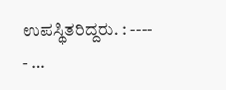ಉಪಸ್ಥಿತರಿದ್ದರು. : ---- - …